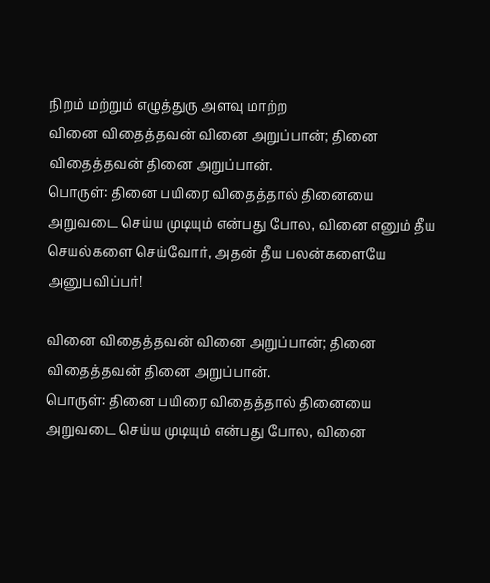நிறம் மற்றும் எழுத்துரு அளவு மாற்ற
வினை விதைத்தவன் வினை அறுப்பான்; தினை விதைத்தவன் தினை அறுப்பான்.
பொருள்: தினை பயிரை விதைத்தால் தினையை அறுவடை செய்ய முடியும் என்பது போல, வினை எனும் தீய செயல்களை செய்வோர், அதன் தீய பலன்களையே அனுபவிப்பர்!

வினை விதைத்தவன் வினை அறுப்பான்; தினை விதைத்தவன் தினை அறுப்பான்.
பொருள்: தினை பயிரை விதைத்தால் தினையை அறுவடை செய்ய முடியும் என்பது போல, வினை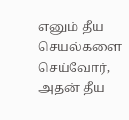எனும் தீய செயல்களை செய்வோர், அதன் தீய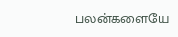பலன்களையே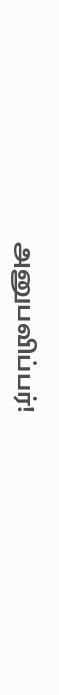அனுபவிப்பர்!